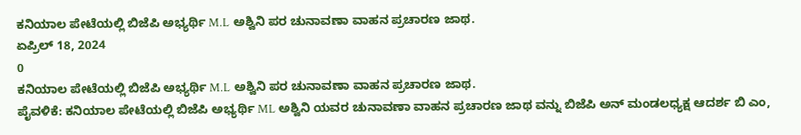ಕನಿಯಾಲ ಪೇಟೆಯಲ್ಲಿ ಬಿಜೆಪಿ ಅಭ್ಯರ್ಥಿ M.L ಅಶ್ವಿನಿ ಪರ ಚುನಾವಣಾ ವಾಹನ ಪ್ರಚಾರಣ ಜಾಥ.
ಏಪ್ರಿಲ್ 18, 2024
0
ಕನಿಯಾಲ ಪೇಟೆಯಲ್ಲಿ ಬಿಜೆಪಿ ಅಭ್ಯರ್ಥಿ M.L ಅಶ್ವಿನಿ ಪರ ಚುನಾವಣಾ ವಾಹನ ಪ್ರಚಾರಣ ಜಾಥ.
ಪೈವಳಿಕೆ: ಕನಿಯಾಲ ಪೇಟೆಯಲ್ಲಿ ಬಿಜೆಪಿ ಅಭ್ಯರ್ಥಿ ML ಅಶ್ವಿನಿ ಯವರ ಚುನಾವಣಾ ವಾಹನ ಪ್ರಚಾರಣ ಜಾಥ ವನ್ನು ಬಿಜೆಪಿ ಅನ್ ಮಂಡಲಧ್ಯಕ್ಷ ಆದರ್ಶ ಬಿ ಎಂ,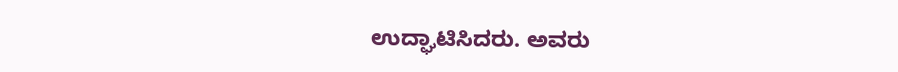ಉದ್ಘಾಟಿಸಿದರು. ಅವರು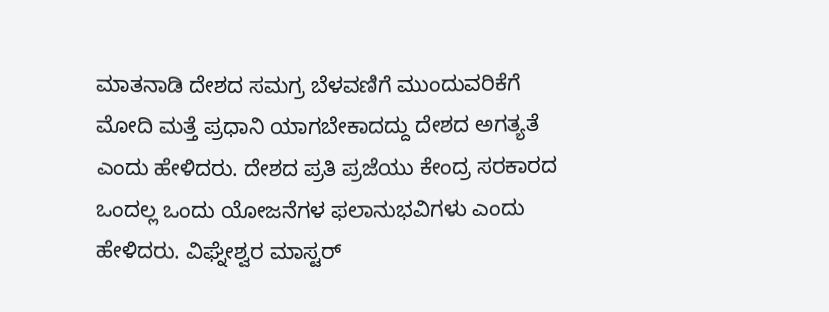ಮಾತನಾಡಿ ದೇಶದ ಸಮಗ್ರ ಬೆಳವಣಿಗೆ ಮುಂದುವರಿಕೆಗೆ ಮೋದಿ ಮತ್ತೆ ಪ್ರಧಾನಿ ಯಾಗಬೇಕಾದದ್ದು ದೇಶದ ಅಗತ್ಯತೆ ಎಂದು ಹೇಳಿದರು. ದೇಶದ ಪ್ರತಿ ಪ್ರಜೆಯು ಕೇಂದ್ರ ಸರಕಾರದ ಒಂದಲ್ಲ ಒಂದು ಯೋಜನೆಗಳ ಫಲಾನುಭವಿಗಳು ಎಂದು ಹೇಳಿದರು. ವಿಘ್ನೇಶ್ವರ ಮಾಸ್ಟರ್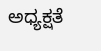ಅಧ್ಯಕ್ಷತೆ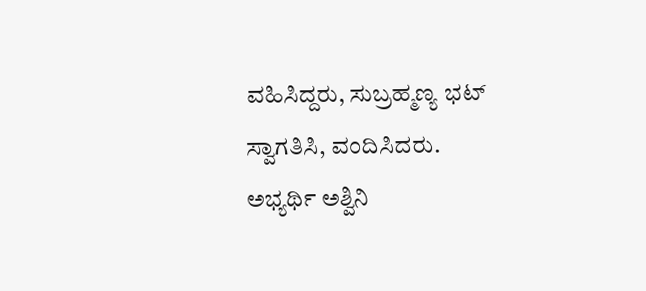ವಹಿಸಿದ್ದರು, ಸುಬ್ರಹ್ಮಣ್ಯ ಭಟ್ ಸ್ವಾಗತಿಸಿ, ವಂದಿಸಿದರು.
ಅಭ್ಯರ್ಥಿ ಅಶ್ವಿನಿ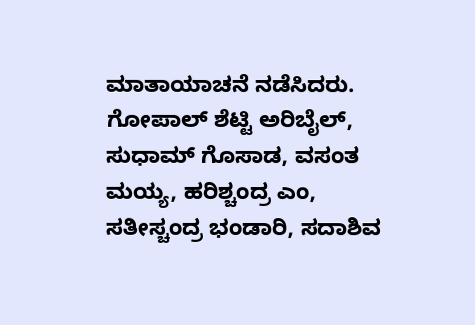ಮಾತಾಯಾಚನೆ ನಡೆಸಿದರು.
ಗೋಪಾಲ್ ಶೆಟ್ಟಿ ಅರಿಬೈಲ್, ಸುಧಾಮ್ ಗೊಸಾಡ, ವಸಂತ ಮಯ್ಯ, ಹರಿಶ್ಚಂದ್ರ ಎಂ, ಸತೀಸ್ಚಂದ್ರ ಭಂಡಾರಿ, ಸದಾಶಿವ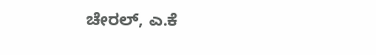ಚೇರಲ್, ಎ.ಕೆ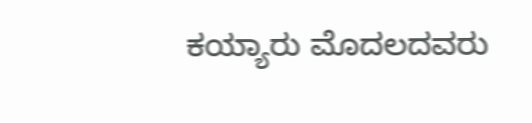ಕಯ್ಯಾರು ಮೊದಲದವರು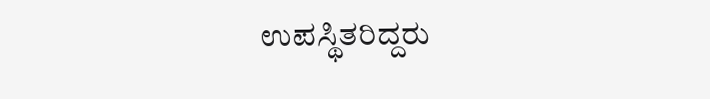ಉಪಸ್ಥಿತರಿದ್ದರು